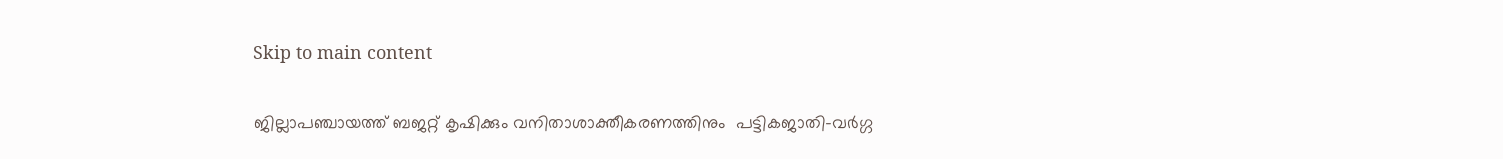Skip to main content

ജില്ലാപഞ്ചായത്ത്‌ ബജറ്റ്‌ കൃഷിക്കും വനിതാശാക്തീകരണത്തിനും  പട്ടികജാതി-വര്‍ഗ്ഗ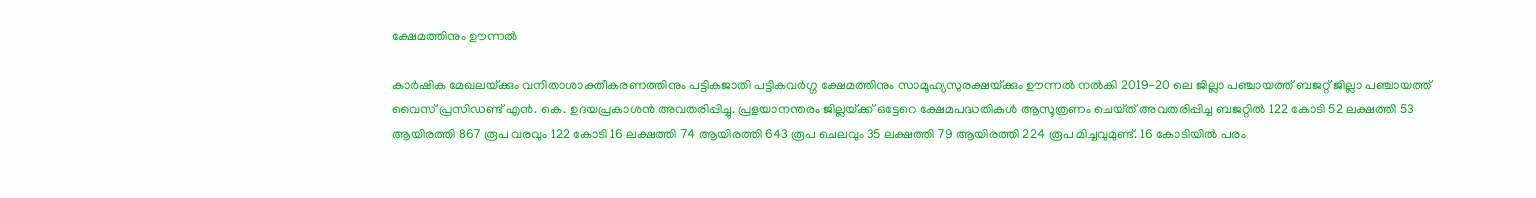ക്ഷേമത്തിനും ഊന്നല്‍

കാര്‍ഷിക മേഖലയ്‌ക്കും വനിതാശാക്തീകരണത്തിനും പട്ടികജാതി പട്ടികവര്‍ഗ്ഗ ക്ഷേമത്തിനും സാമൂഹ്യസുരക്ഷയ്‌ക്കും ഊന്നല്‍ നല്‍കി 2019-20 ലെ ജില്ലാ പഞ്ചായത്ത്‌ ബജറ്റ്‌ ജില്ലാ പഞ്ചായത്ത്‌ വൈസ്‌ പ്രസിഡണ്ട്‌ എന്‍. കെ. ഉദയപ്രകാശന്‍ അവതരിപ്പിച്ചു. പ്രളയാനന്തരം ജില്ലയ്‌ക്ക്‌ ഒട്ടേറെ ക്ഷേമപദ്ധതികള്‍ ആസൂത്രണം ചെയ്‌ത്‌ അവതരിപ്പിച്ച ബജറ്റില്‍ 122 കോടി 52 ലക്ഷത്തി 53 ആയിരത്തി 867 രൂപ വരവും 122 കോടി 16 ലക്ഷത്തി 74 ആയിരത്തി 643 രൂപ ചെലവും 35 ലക്ഷത്തി 79 ആയിരത്തി 224 രൂപ മിച്ചവുമുണ്ട്‌. 16 കോടിയില്‍ പരം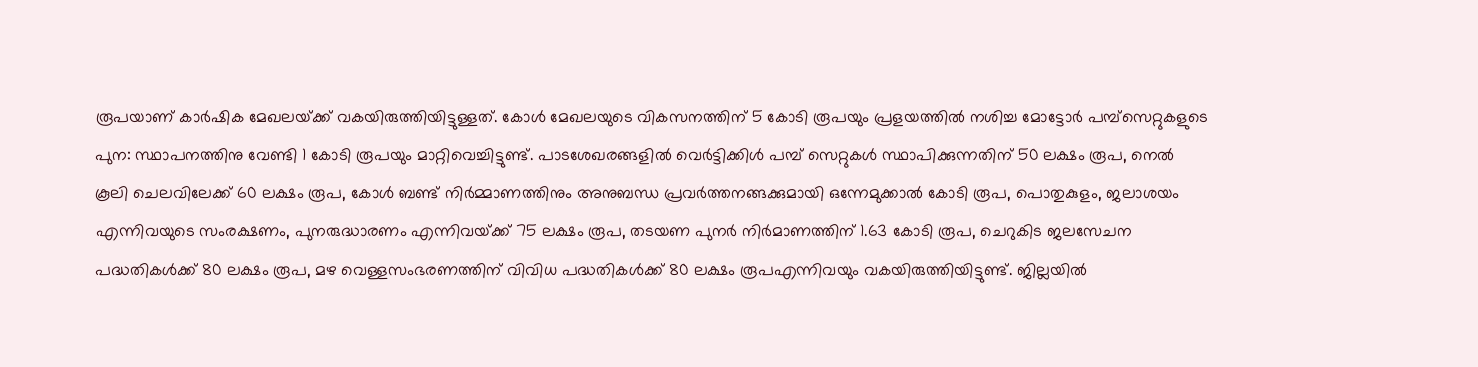രൂപയാണ്‌ കാര്‍ഷിക മേഖലയ്‌ക്ക്‌ വകയിരുത്തിയിട്ടുള്ളത്‌. കോള്‍ മേഖലയുടെ വികസനത്തിന്‌ 5 കോടി രൂപയും പ്രളയത്തില്‍ നശിച്ച മോട്ടോര്‍ പമ്പ്‌സെറ്റുകളുടെ പുന: സ്ഥാപനത്തിനു വേണ്ടി 1 കോടി രൂപയും മാറ്റിവെച്ചിട്ടുണ്ട്‌. പാടശേഖരങ്ങളില്‍ വെര്‍ട്ടിക്കിള്‍ പമ്പ്‌ സെറ്റുകള്‍ സ്ഥാപിക്കുന്നതിന്‌ 50 ലക്ഷം രൂപ, നെല്‍ കൂലി ചെലവിലേക്ക്‌ 60 ലക്ഷം രൂപ, കോള്‍ ബണ്ട്‌ നിര്‍മ്മാണത്തിനും അനുബന്ധ പ്രവര്‍ത്തനങ്ങക്കുമായി ഒന്നേമുക്കാല്‍ കോടി രൂപ, പൊതുകുളം, ജലാശയം എന്നിവയുടെ സംരക്ഷണം, പുനരുദ്ധാരണം എന്നിവയ്‌ക്ക്‌ 75 ലക്ഷം രൂപ, തടയണ പുനര്‍ നിര്‍മാണത്തിന്‌ 1.63 കോടി രൂപ, ചെറുകിട ജലസേചന പദ്ധതികള്‍ക്ക്‌ 80 ലക്ഷം രൂപ, മഴ വെള്ളസംഭരണത്തിന്‌ വിവിധ പദ്ധതികള്‍ക്ക്‌ 80 ലക്ഷം രൂപഎന്നിവയും വകയിരുത്തിയിട്ടുണ്ട്‌. ജില്ലയില്‍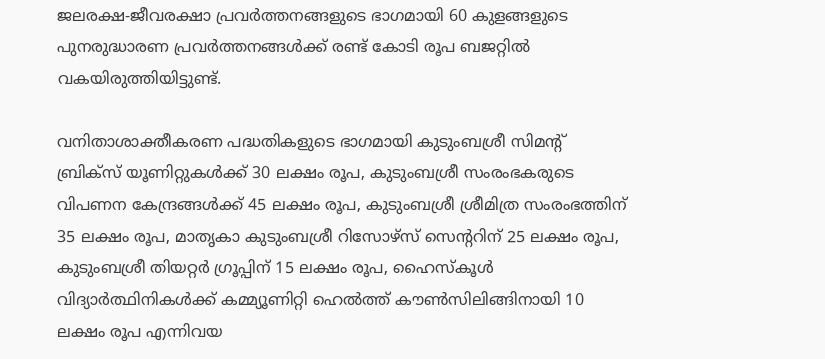ജലരക്ഷ-ജീവരക്ഷാ പ്രവര്‍ത്തനങ്ങളുടെ ഭാഗമായി 60 കുളങ്ങളുടെ പുനരുദ്ധാരണ പ്രവര്‍ത്തനങ്ങള്‍ക്ക്‌ രണ്ട്‌ കോടി രൂപ ബജറ്റില്‍ വകയിരുത്തിയിട്ടുണ്ട്‌.

വനിതാശാക്തീകരണ പദ്ധതികളുടെ ഭാഗമായി കുടുംബശ്രീ സിമന്റ്‌ ബ്രിക്‌സ്‌ യൂണിറ്റുകള്‍ക്ക്‌ 30 ലക്ഷം രൂപ, കുടുംബശ്രീ സംരംഭകരുടെ വിപണന കേന്ദ്രങ്ങള്‍ക്ക്‌ 45 ലക്ഷം രൂപ, കുടുംബശ്രീ ശ്രീമിത്ര സംരംഭത്തിന്‌ 35 ലക്ഷം രൂപ, മാതൃകാ കുടുംബശ്രീ റിസോഴ്‌സ്‌ സെന്ററിന്‌ 25 ലക്ഷം രൂപ, കുടുംബശ്രീ തിയറ്റര്‍ ഗ്രൂപ്പിന്‌ 15 ലക്ഷം രൂപ, ഹൈസ്‌കൂള്‍ വിദ്യാര്‍ത്ഥിനികള്‍ക്ക്‌ കമ്മ്യൂണിറ്റി ഹെല്‍ത്ത്‌ കൗണ്‍സിലിങ്ങിനായി 10 ലക്ഷം രൂപ എന്നിവയ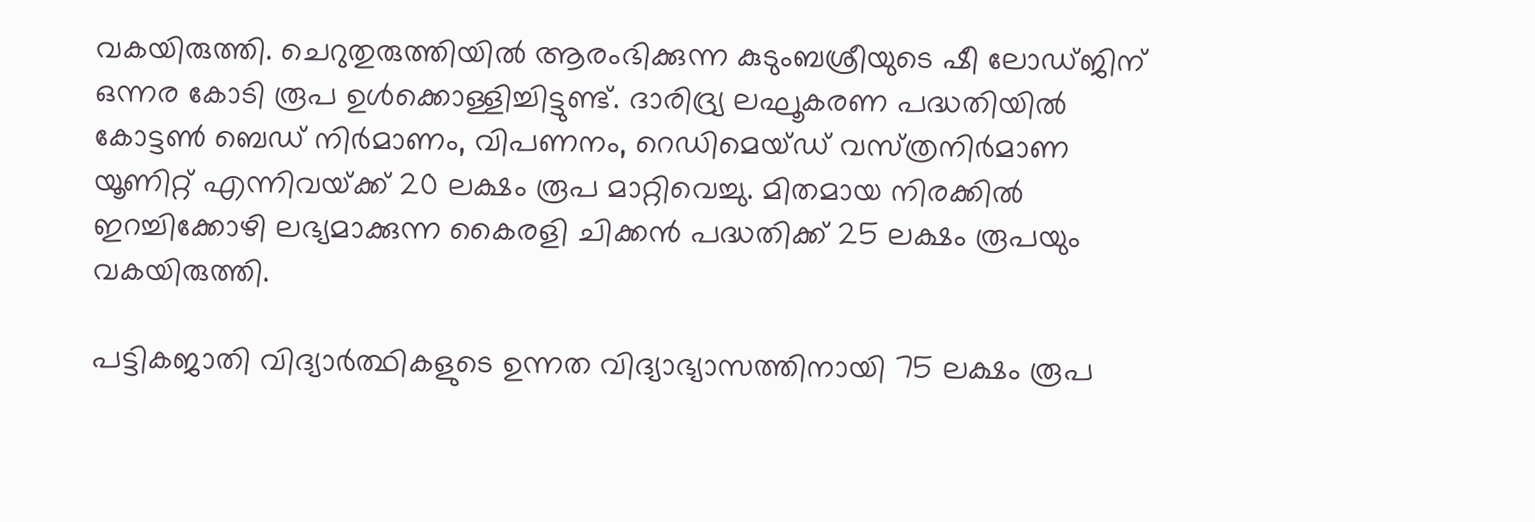വകയിരുത്തി. ചെറുതുരുത്തിയില്‍ ആരംഭിക്കുന്ന കുടുംബശ്രീയുടെ ഷീ ലോഡ്‌ജിന്‌ ഒന്നര കോടി രൂപ ഉള്‍ക്കൊള്ളിച്ചിട്ടുണ്ട്‌. ദാരിദ്ര്യ ലഘൂകരണ പദ്ധതിയില്‍ കോട്ടണ്‍ ബെഡ്‌ നിര്‍മാണം, വിപണനം, റെഡിമെയ്‌ഡ്‌ വസ്‌ത്രനിര്‍മാണ യൂണിറ്റ്‌ എന്നിവയ്‌ക്ക്‌ 20 ലക്ഷം രൂപ മാറ്റിവെച്ചു. മിതമായ നിരക്കില്‍ ഇറച്ചിക്കോഴി ലഭ്യമാക്കുന്ന കൈരളി ചിക്കന്‍ പദ്ധതിക്ക്‌ 25 ലക്ഷം രൂപയും വകയിരുത്തി.

പട്ടികജാതി വിദ്യാര്‍ത്ഥികളുടെ ഉന്നത വിദ്യാഭ്യാസത്തിനായി 75 ലക്ഷം രൂപ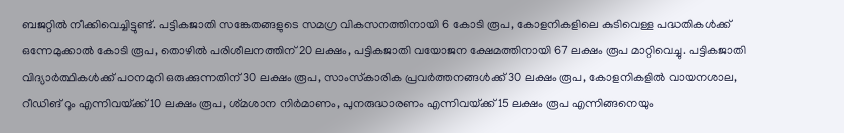ബജറ്റില്‍ നീക്കിവെച്ചിട്ടുണ്ട്‌. പട്ടികജാതി സങ്കേതങ്ങളുടെ സമഗ്ര വികസനത്തിനായി 6 കോടി രൂപ, കോളനികളിലെ കുടിവെള്ള പദ്ധതികള്‍ക്ക്‌ ഒന്നേമുക്കാല്‍ കോടി രൂപ, തൊഴില്‍ പരിശീലനത്തിന്‌ 20 ലക്ഷം, പട്ടികജാതി വയോജന ക്ഷേമത്തിനായി 67 ലക്ഷം രൂപ മാറ്റിവെച്ചു. പട്ടികജാതി വിദ്യാര്‍ത്ഥികള്‍ക്ക്‌ പഠനമുറി ഒരുക്കുന്നതിന്‌ 30 ലക്ഷം രൂപ, സാംസ്‌കാരിക പ്രവര്‍ത്തനങ്ങള്‍ക്ക്‌ 30 ലക്ഷം രൂപ, കോളനികളില്‍ വായനശാല, റീഡിങ്‌ റൂം എന്നിവയ്‌ക്ക്‌ 10 ലക്ഷം രൂപ, ശ്‌മശാന നിര്‍മാണം, പുനരുദ്ധാരണം എന്നിവയ്‌ക്ക്‌ 15 ലക്ഷം രൂപ എന്നിങ്ങനെയും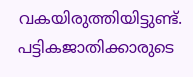വകയിരുത്തിയിട്ടുണ്ട്‌. പട്ടികജാതിക്കാരുടെ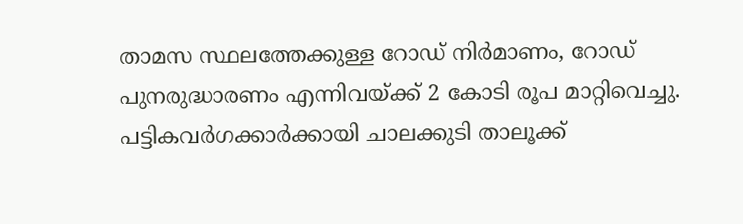താമസ സ്ഥലത്തേക്കുള്ള റോഡ്‌ നിര്‍മാണം, റോഡ്‌ പുനരുദ്ധാരണം എന്നിവയ്‌ക്ക്‌ 2 കോടി രൂപ മാറ്റിവെച്ചു. പട്ടികവര്‍ഗക്കാര്‍ക്കായി ചാലക്കുടി താലൂക്ക്‌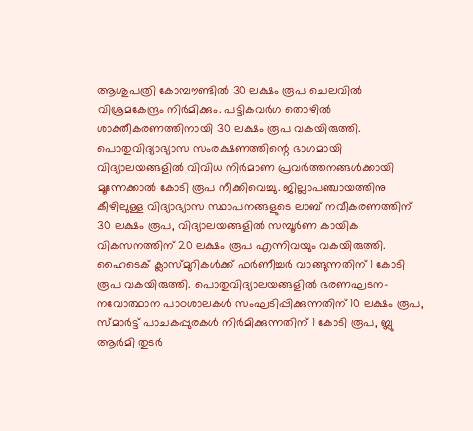ആശുപത്രി കോമ്പൗണ്ടില്‍ 30 ലക്ഷം രൂപ ചെലവില്‍ വിശ്രമകേന്ദ്രം നിര്‍മിക്കും. പട്ടികവര്‍ഗ തൊഴില്‍ ശാക്തീകരണത്തിനായി 30 ലക്ഷം രൂപ വകയിരുത്തി.
പൊതുവിദ്യാഭ്യാസ സംരക്ഷണത്തിന്റെ ഭാഗമായി വിദ്യാലയങ്ങളില്‍ വിവിധ നിര്‍മാണ പ്രവര്‍ത്തനങ്ങള്‍ക്കായി മൂന്നേക്കാല്‍ കോടി രൂപ നീക്കിവെച്ചു. ജില്ലാപഞ്ചായത്തിനു കീഴിലുള്ള വിദ്യാഭ്യാസ സ്ഥാപനങ്ങളുടെ ലാബ്‌ നവീകരണത്തിന്‌ 30 ലക്ഷം രൂപ, വിദ്യാലയങ്ങളില്‍ സമ്പൂര്‍ണ കായിക വികസനത്തിന്‌ 20 ലക്ഷം രൂപ എന്നിവയും വകയിരുത്തി. ഹൈടെക്‌ ക്ലാസ്‌മുറികള്‍ക്ക്‌ ഫര്‍ണീച്ചര്‍ വാങ്ങുന്നതിന്‌ 1 കോടി രൂപ വകയിരുത്തി. പൊതുവിദ്യാലയങ്ങളില്‍ ഭരണഘടന- നവോത്ഥാന പാഠശാലകള്‍ സംഘടിപ്പിക്കുന്നതിന്‌ 10 ലക്ഷം രൂപ, സ്‌മാര്‍ട്ട്‌ പാചകപ്പുരകള്‍ നിര്‍മിക്കുന്നതിന്‌ 1 കോടി രൂപ, ബ്ലു ആര്‍മി തുടര്‍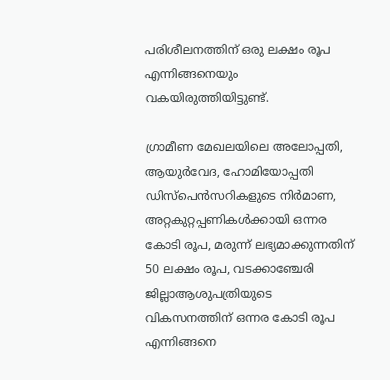പരിശീലനത്തിന്‌ ഒരു ലക്ഷം രൂപ എന്നിങ്ങനെയും വകയിരുത്തിയിട്ടുണ്ട്‌.

ഗ്രാമീണ മേഖലയിലെ അലോപ്പതി, ആയുര്‍വേദ, ഹോമിയോപ്പതി ഡിസ്‌പെന്‍സറികളുടെ നിര്‍മാണ, അറ്റകുറ്റപ്പണികള്‍ക്കായി ഒന്നര കോടി രൂപ, മരുന്ന്‌ ലഭ്യമാക്കുന്നതിന്‌ 50 ലക്ഷം രൂപ, വടക്കാഞ്ചേരി ജില്ലാആശുപത്രിയുടെ വികസനത്തിന്‌ ഒന്നര കോടി രൂപ എന്നിങ്ങനെ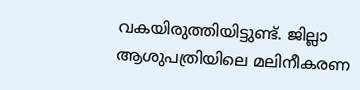വകയിരുത്തിയിട്ടുണ്ട്‌. ജില്ലാ ആശുപത്രിയിലെ മലിനീകരണ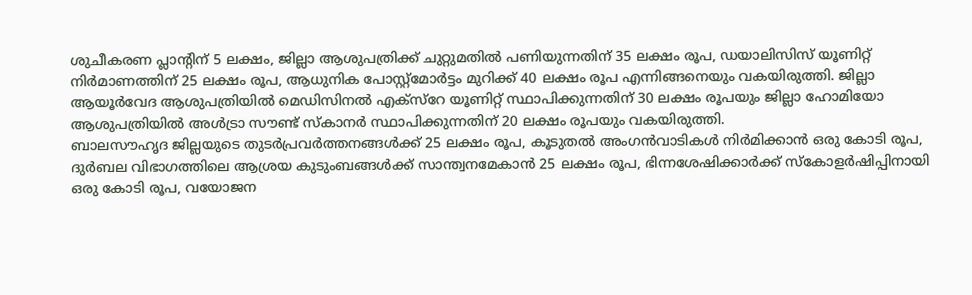ശുചീകരണ പ്ലാന്റിന്‌ 5 ലക്ഷം, ജില്ലാ ആശുപത്രിക്ക്‌ ചുറ്റുമതില്‍ പണിയുന്നതിന്‌ 35 ലക്ഷം രൂപ, ഡയാലിസിസ്‌ യൂണിറ്റ്‌ നിര്‍മാണത്തിന്‌ 25 ലക്ഷം രൂപ, ആധുനിക പോസ്റ്റ്‌മോര്‍ട്ടം മുറിക്ക്‌ 40 ലക്ഷം രൂപ എന്നിങ്ങനെയും വകയിരുത്തി. ജില്ലാ ആയൂര്‍വേദ ആശുപത്രിയില്‍ മെഡിസിനല്‍ എക്‌സ്‌റേ യൂണിറ്റ്‌ സ്ഥാപിക്കുന്നതിന്‌ 30 ലക്ഷം രൂപയും ജില്ലാ ഹോമിയോ ആശുപത്രിയില്‍ അള്‍ട്രാ സൗണ്ട്‌ സ്‌കാനര്‍ സ്ഥാപിക്കുന്നതിന്‌ 20 ലക്ഷം രൂപയും വകയിരുത്തി.
ബാലസൗഹൃദ ജില്ലയുടെ തുടര്‍പ്രവര്‍ത്തനങ്ങള്‍ക്ക്‌ 25 ലക്ഷം രൂപ, കൂടുതല്‍ അംഗന്‍വാടികള്‍ നിര്‍മിക്കാന്‍ ഒരു കോടി രൂപ, ദുര്‍ബല വിഭാഗത്തിലെ ആശ്രയ കുടുംബങ്ങള്‍ക്ക്‌ സാന്ത്വനമേകാന്‍ 25 ലക്ഷം രൂപ, ഭിന്നശേഷിക്കാര്‍ക്ക്‌ സ്‌കോളര്‍ഷിപ്പിനായി ഒരു കോടി രൂപ, വയോജന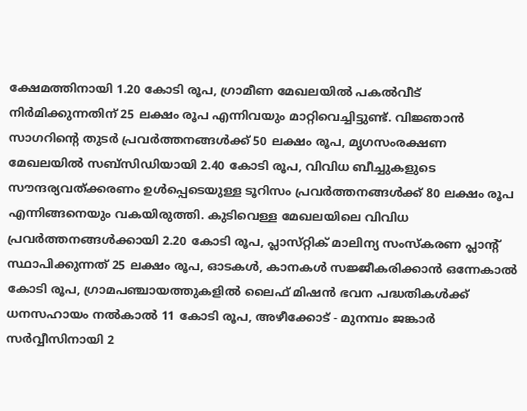ക്ഷേമത്തിനായി 1.20 കോടി രൂപ, ഗ്രാമീണ മേഖലയില്‍ പകല്‍വീട്‌ നിര്‍മിക്കുന്നതിന്‌ 25 ലക്ഷം രൂപ എന്നിവയും മാറ്റിവെച്ചിട്ടുണ്ട്‌. വിജ്ഞാന്‍ സാഗറിന്റെ തുടര്‍ പ്രവര്‍ത്തനങ്ങള്‍ക്ക്‌ 50 ലക്ഷം രൂപ, മൃഗസംരക്ഷണ മേഖലയില്‍ സബ്‌സിഡിയായി 2.40 കോടി രൂപ, വിവിധ ബീച്ചുകളുടെ സൗന്ദര്യവത്‌ക്കരണം ഉള്‍പ്പെടെയുള്ള ടൂറിസം പ്രവര്‍ത്തനങ്ങള്‍ക്ക്‌ 80 ലക്ഷം രൂപ എന്നിങ്ങനെയും വകയിരുത്തി. കുടിവെള്ള മേഖലയിലെ വിവിധ പ്രവര്‍ത്തനങ്ങള്‍ക്കായി 2.20 കോടി രൂപ, പ്ലാസ്‌റ്റിക്‌ മാലിന്യ സംസ്‌കരണ പ്ലാന്റ്‌ സ്ഥാപിക്കുന്നത്‌ 25 ലക്ഷം രൂപ, ഓടകള്‍, കാനകള്‍ സജ്ജീകരിക്കാന്‍ ഒന്നേകാല്‍ കോടി രൂപ, ഗ്രാമപഞ്ചായത്തുകളില്‍ ലൈഫ്‌ മിഷന്‍ ഭവന പദ്ധതികള്‍ക്ക്‌ ധനസഹായം നല്‍കാല്‍ 11 കോടി രൂപ, അഴീക്കോട്‌ - മുനമ്പം ജങ്കാര്‍ സര്‍വ്വീസിനായി 2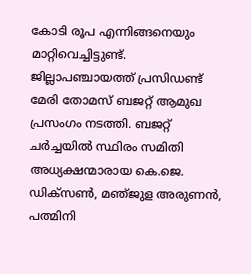കോടി രൂപ എന്നിങ്ങനെയും മാറ്റിവെച്ചിട്ടുണ്ട്‌.
ജില്ലാപഞ്ചായത്ത്‌ പ്രസിഡണ്ട്‌ മേരി തോമസ്‌ ബജറ്റ്‌ ആമുഖ പ്രസംഗം നടത്തി. ബജറ്റ്‌ ചര്‍ച്ചയില്‍ സ്ഥിരം സമിതി അധ്യക്ഷന്മാരായ കെ.ജെ. ഡിക്‌സണ്‍, മഞ്‌ജുള അരുണന്‍, പത്മിനി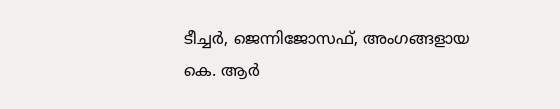ടീച്ചര്‍, ജെന്നിജോസഫ്‌, അംഗങ്ങളായ കെ. ആര്‍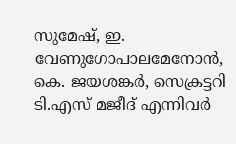സുമേഷ്‌, ഇ. വേണുഗോപാലമേനോന്‍, കെ. ജയശങ്കര്‍, സെക്രട്ടറി ടി.എസ്‌ മജീദ്‌ എന്നിവര്‍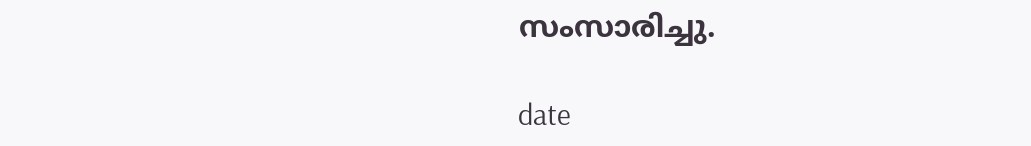സംസാരിച്ചു.

date